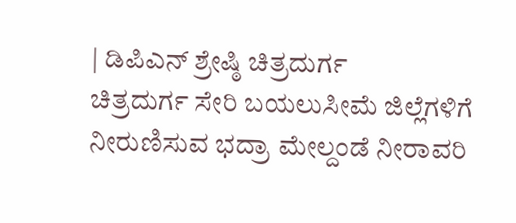| ಡಿಪಿಎನ್ ಶ್ರೇಷ್ಠಿ ಚಿತ್ರದುರ್ಗ
ಚಿತ್ರದುರ್ಗ ಸೇರಿ ಬಯಲುಸೀಮೆ ಜಿಲ್ಲೆಗಳಿಗೆ ನೀರುಣಿಸುವ ಭದ್ರಾ ಮೇಲ್ದಂಡೆ ನೀರಾವರಿ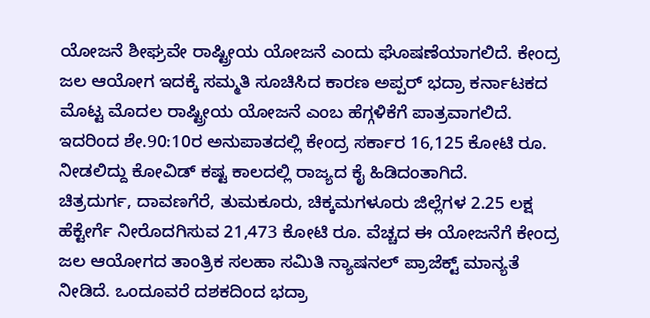ಯೋಜನೆ ಶೀಘ್ರವೇ ರಾಷ್ಟ್ರೀಯ ಯೋಜನೆ ಎಂದು ಘೊಷಣೆಯಾಗಲಿದೆ. ಕೇಂದ್ರ ಜಲ ಆಯೋಗ ಇದಕ್ಕೆ ಸಮ್ಮತಿ ಸೂಚಿಸಿದ ಕಾರಣ ಅಪ್ಪರ್ ಭದ್ರಾ ಕರ್ನಾಟಕದ ಮೊಟ್ಟ ಮೊದಲ ರಾಷ್ಟ್ರೀಯ ಯೋಜನೆ ಎಂಬ ಹೆಗ್ಗಳಿಕೆಗೆ ಪಾತ್ರವಾಗಲಿದೆ. ಇದರಿಂದ ಶೇ.90:10ರ ಅನುಪಾತದಲ್ಲಿ ಕೇಂದ್ರ ಸರ್ಕಾರ 16,125 ಕೋಟಿ ರೂ. ನೀಡಲಿದ್ದು ಕೋವಿಡ್ ಕಷ್ಟ ಕಾಲದಲ್ಲಿ ರಾಜ್ಯದ ಕೈ ಹಿಡಿದಂತಾಗಿದೆ.
ಚಿತ್ರದುರ್ಗ, ದಾವಣಗೆರೆ, ತುಮಕೂರು, ಚಿಕ್ಕಮಗಳೂರು ಜಿಲ್ಲೆಗಳ 2.25 ಲಕ್ಷ ಹೆಕ್ಟೇರ್ಗೆ ನೀರೊದಗಿಸುವ 21,473 ಕೋಟಿ ರೂ. ವೆಚ್ಚದ ಈ ಯೋಜನೆಗೆ ಕೇಂದ್ರ ಜಲ ಆಯೋಗದ ತಾಂತ್ರಿಕ ಸಲಹಾ ಸಮಿತಿ ನ್ಯಾಷನಲ್ ಪ್ರಾಜೆಕ್ಟ್ ಮಾನ್ಯತೆ ನೀಡಿದೆ. ಒಂದೂವರೆ ದಶಕದಿಂದ ಭದ್ರಾ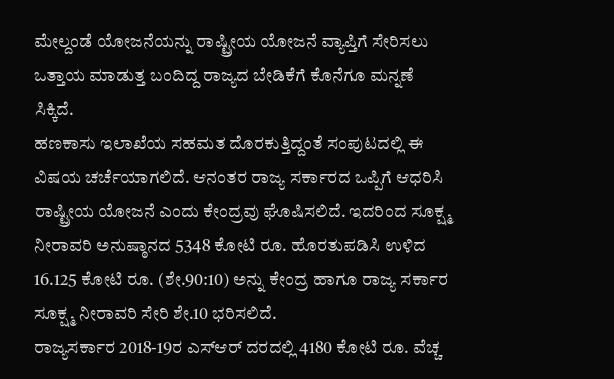ಮೇಲ್ದಂಡೆ ಯೋಜನೆಯನ್ನು ರಾಷ್ಟ್ರೀಯ ಯೋಜನೆ ವ್ಯಾಪ್ತಿಗೆ ಸೇರಿಸಲು ಒತ್ತಾಯ ಮಾಡುತ್ತ ಬಂದಿದ್ದ ರಾಜ್ಯದ ಬೇಡಿಕೆಗೆ ಕೊನೆಗೂ ಮನ್ನಣೆ ಸಿಕ್ಕಿದೆ.
ಹಣಕಾಸು ಇಲಾಖೆಯ ಸಹಮತ ದೊರಕುತ್ತಿದ್ದಂತೆ ಸಂಪುಟದಲ್ಲಿ ಈ ವಿಷಯ ಚರ್ಚೆಯಾಗಲಿದೆ. ಆನಂತರ ರಾಜ್ಯ ಸರ್ಕಾರದ ಒಪ್ಪಿಗೆ ಆಧರಿಸಿ ರಾಷ್ಟ್ರೀಯ ಯೋಜನೆ ಎಂದು ಕೇಂದ್ರವು ಘೊಷಿಸಲಿದೆ. ಇದರಿಂದ ಸೂಕ್ಷ್ಮ ನೀರಾವರಿ ಅನುಷ್ಠಾನದ 5348 ಕೋಟಿ ರೂ. ಹೊರತುಪಡಿಸಿ ಉಳಿದ 16.125 ಕೋಟಿ ರೂ. (ಶೇ.90:10) ಅನ್ನು ಕೇಂದ್ರ ಹಾಗೂ ರಾಜ್ಯ ಸರ್ಕಾರ ಸೂಕ್ಷ್ಮ ನೀರಾವರಿ ಸೇರಿ ಶೇ.10 ಭರಿಸಲಿದೆ.
ರಾಜ್ಯಸರ್ಕಾರ 2018-19ರ ಎಸ್ಆರ್ ದರದಲ್ಲಿ 4180 ಕೋಟಿ ರೂ. ವೆಚ್ಚ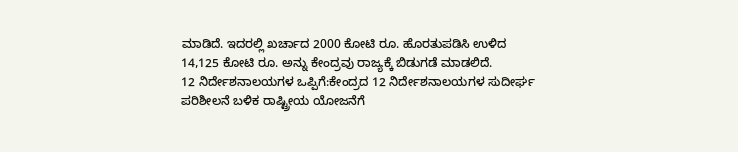ಮಾಡಿದೆ. ಇದರಲ್ಲಿ ಖರ್ಚಾದ 2000 ಕೋಟಿ ರೂ. ಹೊರತುಪಡಿಸಿ ಉಳಿದ 14,125 ಕೋಟಿ ರೂ. ಅನ್ನು ಕೇಂದ್ರವು ರಾಜ್ಯಕ್ಕೆ ಬಿಡುಗಡೆ ಮಾಡಲಿದೆ.
12 ನಿರ್ದೇಶನಾಲಯಗಳ ಒಪ್ಪಿಗೆ:ಕೇಂದ್ರದ 12 ನಿರ್ದೇಶನಾಲಯಗಳ ಸುದೀರ್ಘ ಪರಿಶೀಲನೆ ಬಳಿಕ ರಾಷ್ಟ್ರೀಯ ಯೋಜನೆಗೆ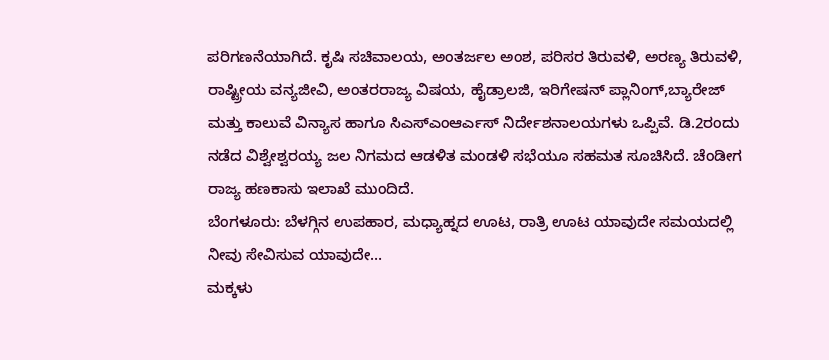ಪರಿಗಣನೆಯಾಗಿದೆ. ಕೃಷಿ ಸಚಿವಾಲಯ, ಅಂತರ್ಜಲ ಅಂಶ, ಪರಿಸರ ತಿರುವಳಿ, ಅರಣ್ಯ ತಿರುವಳಿ, ರಾಷ್ಟ್ರೀಯ ವನ್ಯಜೀವಿ, ಅಂತರರಾಜ್ಯ ವಿಷಯ, ಹೈಡ್ರಾಲಜಿ, ಇರಿಗೇಷನ್ ಪ್ಲಾನಿಂಗ್,ಬ್ಯಾರೇಜ್ ಮತ್ತು ಕಾಲುವೆ ವಿನ್ಯಾಸ ಹಾಗೂ ಸಿಎಸ್ಎಂಆರ್ಎಸ್ ನಿರ್ದೇಶನಾಲಯಗಳು ಒಪ್ಪಿವೆ. ಡಿ.2ರಂದು ನಡೆದ ವಿಶ್ವೇಶ್ವರಯ್ಯ ಜಲ ನಿಗಮದ ಆಡಳಿತ ಮಂಡಳಿ ಸಭೆಯೂ ಸಹಮತ ಸೂಚಿಸಿದೆ. ಚೆಂಡೀಗ ರಾಜ್ಯ ಹಣಕಾಸು ಇಲಾಖೆ ಮುಂದಿದೆ.
ಬೆಂಗಳೂರು: ಬೆಳಗ್ಗಿನ ಉಪಹಾರ, ಮಧ್ಯಾಹ್ನದ ಊಟ, ರಾತ್ರಿ ಊಟ ಯಾವುದೇ ಸಮಯದಲ್ಲಿ ನೀವು ಸೇವಿಸುವ ಯಾವುದೇ…
ಮಕ್ಕಳು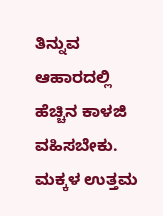ತಿನ್ನುವ ಆಹಾರದಲ್ಲಿ ಹೆಚ್ಚಿನ ಕಾಳಜಿ ವಹಿಸಬೇಕು. ಮಕ್ಕಳ ಉತ್ತಮ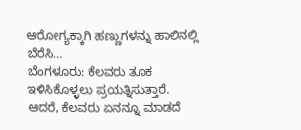ಆರೋಗ್ಯಕ್ಕಾಗಿ ಹಣ್ಣುಗಳನ್ನು ಹಾಲಿನಲ್ಲಿ ಬೆರೆಸಿ…
ಬೆಂಗಳೂರು: ಕೆಲವರು ತೂಕ ಇಳಿಸಿಕೊಳ್ಳಲು ಪ್ರಯತ್ನಿಸುತ್ತಾರೆ. ಆದರೆ, ಕೆಲವರು ಏನನ್ನೂ ಮಾಡದೆ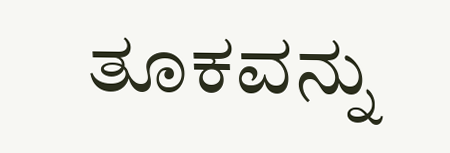ತೂಕವನ್ನು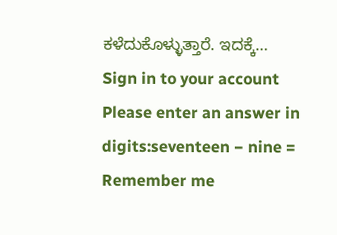ಕಳೆದುಕೊಳ್ಳುತ್ತಾರೆ. ಇದಕ್ಕೆ…
Sign in to your account
Please enter an answer in digits:seventeen − nine =
Remember me